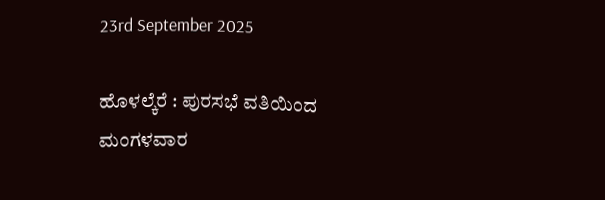23rd September 2025

ಹೊಳಲ್ಕೆರೆ : ಪುರಸಭೆ ವತಿಯಿಂದ ಮಂಗಳವಾರ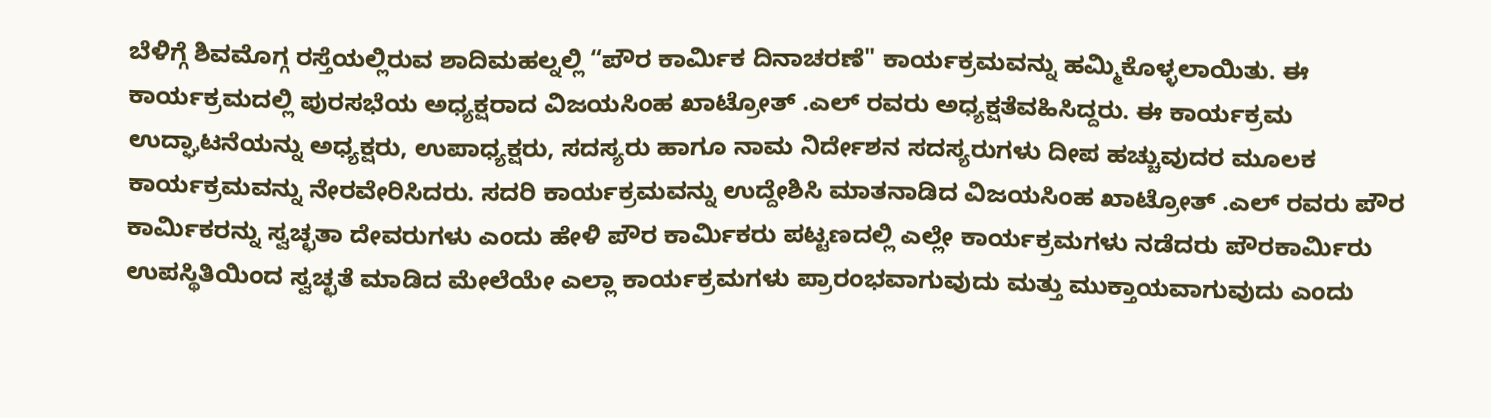ಬೆಳಿಗ್ಗೆ ಶಿವಮೊಗ್ಗ ರಸ್ತೆಯಲ್ಲಿರುವ ಶಾದಿಮಹಲ್ನಲ್ಲಿ “ಪೌರ ಕಾರ್ಮಿಕ ದಿನಾಚರಣೆ" ಕಾರ್ಯಕ್ರಮವನ್ನು ಹಮ್ಮಿಕೊಳ್ಳಲಾಯಿತು. ಈ ಕಾರ್ಯಕ್ರಮದಲ್ಲಿ ಪುರಸಭೆಯ ಅಧ್ಯಕ್ಷರಾದ ವಿಜಯಸಿಂಹ ಖಾಟ್ರೋತ್ .ಎಲ್ ರವರು ಅಧ್ಯಕ್ಷತೆವಹಿಸಿದ್ದರು. ಈ ಕಾರ್ಯಕ್ರಮ ಉದ್ಘಾಟನೆಯನ್ನು ಅಧ್ಯಕ್ಷರು, ಉಪಾಧ್ಯಕ್ಷರು, ಸದಸ್ಯರು ಹಾಗೂ ನಾಮ ನಿರ್ದೇಶನ ಸದಸ್ಯರುಗಳು ದೀಪ ಹಚ್ಚುವುದರ ಮೂಲಕ ಕಾರ್ಯಕ್ರಮವನ್ನು ನೇರವೇರಿಸಿದರು. ಸದರಿ ಕಾರ್ಯಕ್ರಮವನ್ನು ಉದ್ದೇಶಿಸಿ ಮಾತನಾಡಿದ ವಿಜಯಸಿಂಹ ಖಾಟ್ರೋತ್ .ಎಲ್ ರವರು ಪೌರ ಕಾರ್ಮಿಕರನ್ನು ಸ್ವಚ್ಛತಾ ದೇವರುಗಳು ಎಂದು ಹೇಳಿ ಪೌರ ಕಾರ್ಮಿಕರು ಪಟ್ಟಣದಲ್ಲಿ ಎಲ್ಲೇ ಕಾರ್ಯಕ್ರಮಗಳು ನಡೆದರು ಪೌರಕಾರ್ಮಿರು ಉಪಸ್ಥಿತಿಯಿಂದ ಸ್ವಚ್ಛತೆ ಮಾಡಿದ ಮೇಲೆಯೇ ಎಲ್ಲಾ ಕಾರ್ಯಕ್ರಮಗಳು ಪ್ರಾರಂಭವಾಗುವುದು ಮತ್ತು ಮುಕ್ತಾಯವಾಗುವುದು ಎಂದು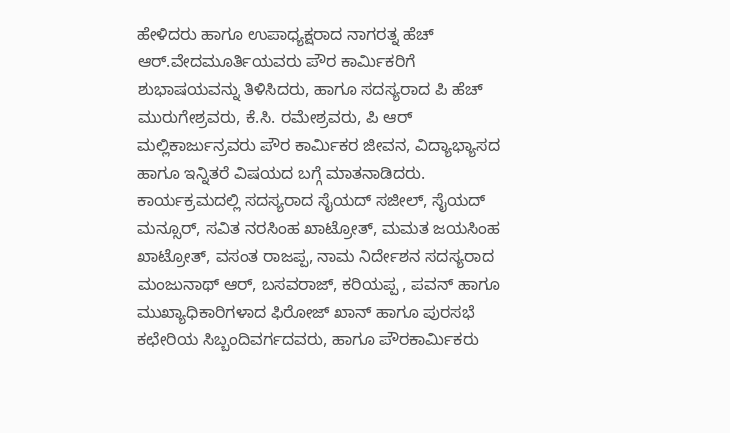ಹೇಳಿದರು ಹಾಗೂ ಉಪಾಧ್ಯಕ್ಷರಾದ ನಾಗರತ್ನ ಹೆಚ್ ಆರ್.ವೇದಮೂರ್ತಿಯವರು ಪೌರ ಕಾರ್ಮಿಕರಿಗೆ ಶುಭಾಷಯವನ್ನು ತಿಳಿಸಿದರು, ಹಾಗೂ ಸದಸ್ಯರಾದ ಪಿ ಹೆಚ್ ಮುರುಗೇಶ್ರವರು, ಕೆ.ಸಿ. ರಮೇಶ್ರವರು, ಪಿ ಆರ್ ಮಲ್ಲಿಕಾರ್ಜುನ್ರವರು ಪೌರ ಕಾರ್ಮಿಕರ ಜೀವನ, ವಿದ್ಯಾಭ್ಯಾಸದ ಹಾಗೂ ಇನ್ನಿತರೆ ವಿಷಯದ ಬಗ್ಗೆ ಮಾತನಾಡಿದರು. ಕಾರ್ಯಕ್ರಮದಲ್ಲಿ ಸದಸ್ಯರಾದ ಸೈಯದ್ ಸಜೀಲ್, ಸೈಯದ್ ಮನ್ಸೂರ್, ಸವಿತ ನರಸಿಂಹ ಖಾಟ್ರೋತ್, ಮಮತ ಜಯಸಿಂಹ ಖಾಟ್ರೋತ್, ವಸಂತ ರಾಜಪ್ಪ, ನಾಮ ನಿರ್ದೇಶನ ಸದಸ್ಯರಾದ ಮಂಜುನಾಥ್ ಆರ್, ಬಸವರಾಜ್, ಕರಿಯಪ್ಪ , ಪವನ್ ಹಾಗೂ ಮುಖ್ಯಾಧಿಕಾರಿಗಳಾದ ಫಿರೋಜ್ ಖಾನ್ ಹಾಗೂ ಪುರಸಭೆ ಕಛೇರಿಯ ಸಿಬ್ಬಂದಿವರ್ಗದವರು, ಹಾಗೂ ಪೌರಕಾರ್ಮಿಕರು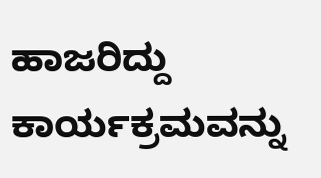ಹಾಜರಿದ್ದು ಕಾರ್ಯಕ್ರಮವನ್ನು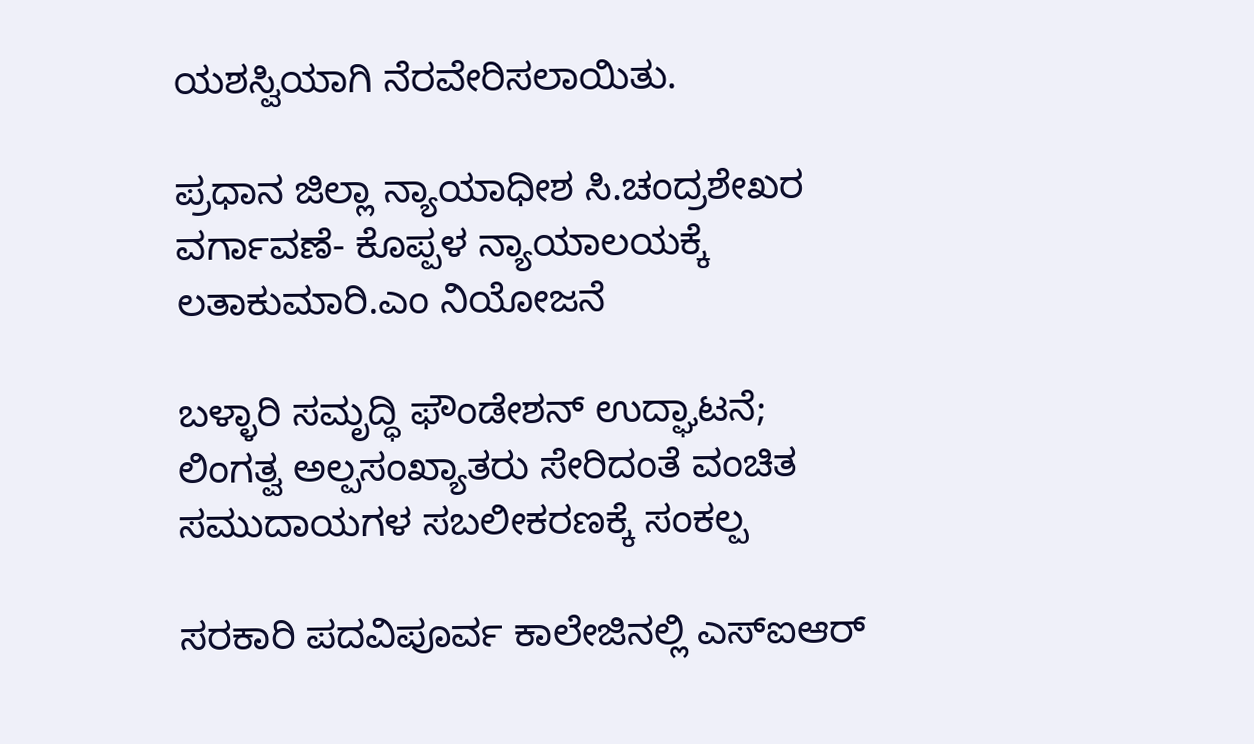ಯಶಸ್ವಿಯಾಗಿ ನೆರವೇರಿಸಲಾಯಿತು.

ಪ್ರಧಾನ ಜಿಲ್ಲಾ ನ್ಯಾಯಾಧೀಶ ಸಿ.ಚಂದ್ರಶೇಖರ ವರ್ಗಾವಣೆ- ಕೊಪ್ಪಳ ನ್ಯಾಯಾಲಯಕ್ಕೆ ಲತಾಕುಮಾರಿ.ಎಂ ನಿಯೋಜನೆ

ಬಳ್ಳಾರಿ ಸಮೃದ್ಧಿ ಫೌಂಡೇಶನ್ ಉದ್ಘಾಟನೆ; ಲಿಂಗತ್ವ ಅಲ್ಪಸಂಖ್ಯಾತರು ಸೇರಿದಂತೆ ವಂಚಿತ ಸಮುದಾಯಗಳ ಸಬಲೀಕರಣಕ್ಕೆ ಸಂಕಲ್ಪ

ಸರಕಾರಿ ಪದವಿಪೂರ್ವ ಕಾಲೇಜಿನಲ್ಲಿ ಎಸ್ಐಆರ್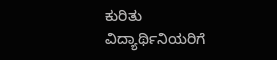ಕುರಿತು ವಿದ್ಯಾರ್ಥಿನಿಯರಿಗೆ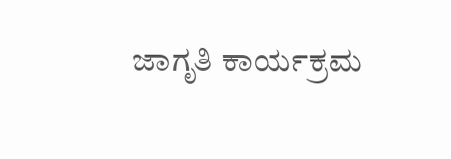ಜಾಗೃತಿ ಕಾರ್ಯಕ್ರಮ